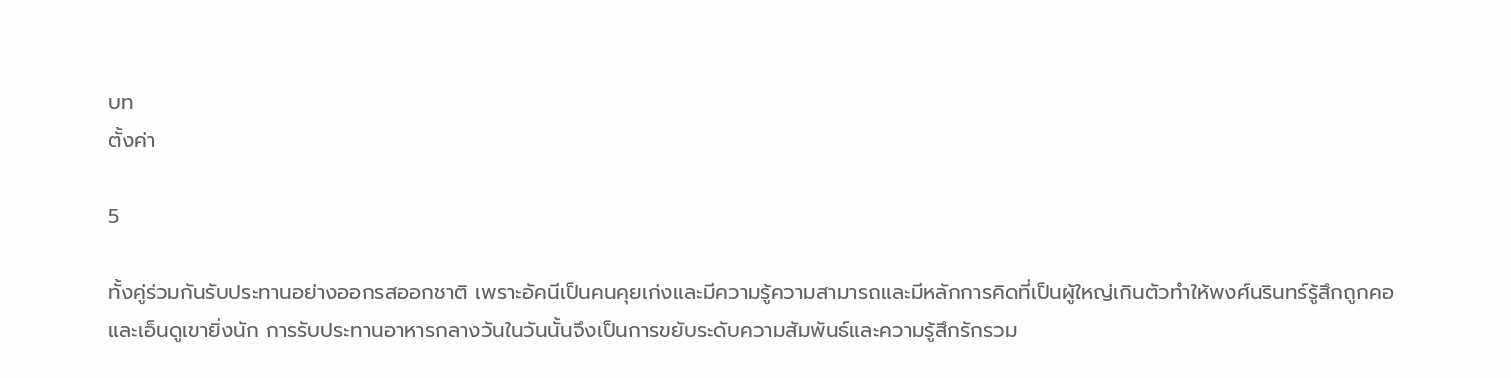บท
ตั้งค่า

5

ทั้งคู่ร่วมกันรับประทานอย่างออกรสออกชาติ เพราะอัคนีเป็นคนคุยเก่งและมีความรู้ความสามารถและมีหลักการคิดที่เป็นผู้ใหญ่เกินตัวทำให้พงศ์นรินทร์รู้สึกถูกคอและเอ็นดูเขายิ่งนัก การรับประทานอาหารกลางวันในวันนั้นจึงเป็นการขยับระดับความสัมพันธ์และความรู้สึกรักรวม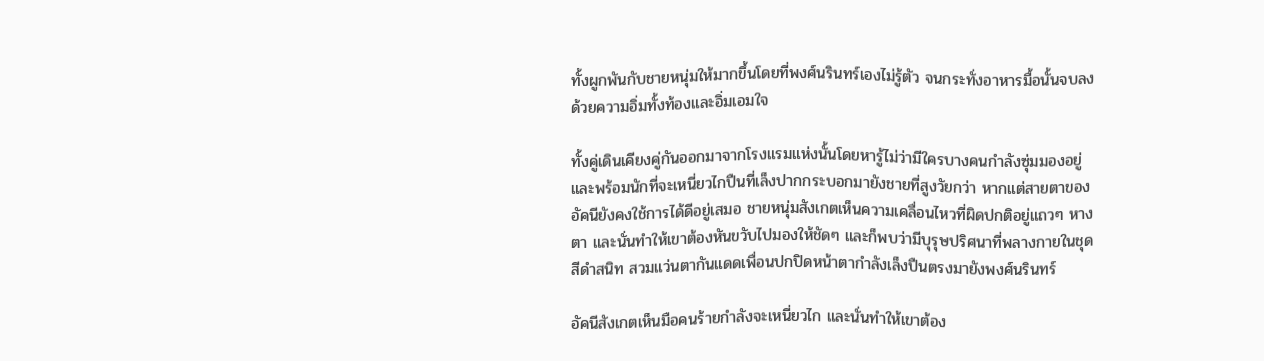ทั้งผูกพันกับชายหนุ่มให้มากขึ้นโดยที่พงศ์นรินทร์เองไม่รู้ตัว จนกระทั่งอาหารมื้อนั้นจบลงด้วยความอิ่มทั้งท้องและอิ่มเอมใจ

ทั้งคู่เดินเคียงคู่กันออกมาจากโรงแรมแห่งนั้นโดยหารู้ไม่ว่ามีใครบางคนกำลังซุ่มมองอยู่ และพร้อมนักที่จะเหนี่ยวไกปืนที่เล็งปากกระบอกมายังชายที่สูงวัยกว่า หากแต่สายตาของอัคนียังคงใช้การได้ดีอยู่เสมอ ชายหนุ่มสังเกตเห็นความเคลื่อนไหวที่ผิดปกติอยู่แถวๆ หางตา และนั่นทำให้เขาต้องหันขวับไปมองให้ชัดๆ และก็พบว่ามีบุรุษปริศนาที่พลางกายในชุดสีดำสนิท สวมแว่นตากันแดดเพื่อนปกปิดหน้าตากำลังเล็งปืนตรงมายังพงศ์นรินทร์

อัคนีสังเกตเห็นมือคนร้ายกำลังจะเหนี่ยวไก และนั่นทำให้เขาต้อง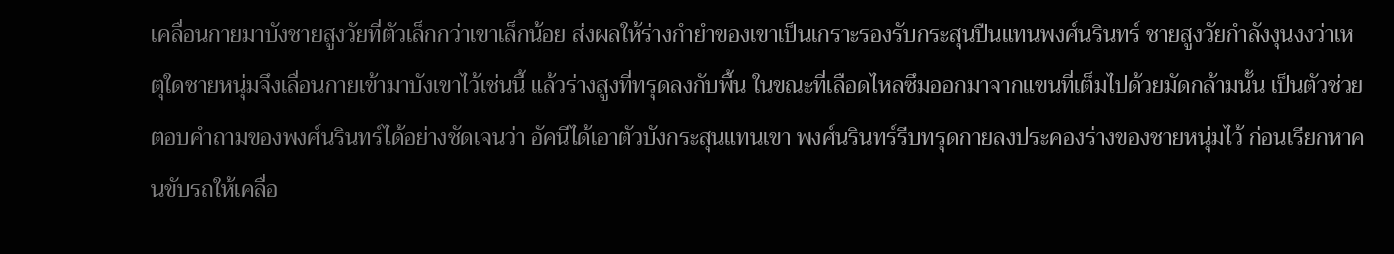เคลื่อนกายมาบังชายสูงวัยที่ตัวเล็กกว่าเขาเล็กน้อย ส่งผลให้ร่างกำยำของเขาเป็นเกราะรองรับกระสุนปืนแทนพงศ์นรินทร์ ชายสูงวัยกำลังงุนงงว่าเหตุใดชายหนุ่มจึงเลื่อนกายเข้ามาบังเขาไว้เช่นนี้ แล้วร่างสูงที่ทรุดลงกับพื้น ในขณะที่เลือดไหลซึมออกมาจากแขนที่เต็มไปด้วยมัดกล้ามนั้น เป็นตัวช่วยตอบคำถามของพงศ์นรินทร์ได้อย่างชัดเจนว่า อัคนีได้เอาตัวบังกระสุนแทนเขา พงศ์นรินทร์รีบทรุดกายลงประคองร่างของชายหนุ่มไว้ ก่อนเรียกหาคนขับรถให้เคลื่อ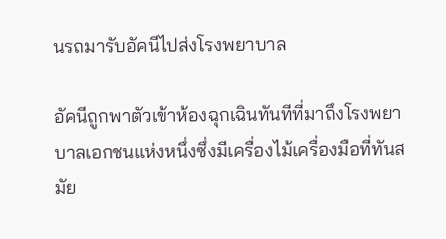นรถมารับอัคนีไปส่งโรงพยาบาล

อัคนีถูกพาตัวเข้าห้องฉุกเฉินทันทีที่มาถึงโรงพยาบาลเอกชนแห่งหนึ่งซึ่งมีเครื่องไม้เครื่องมือที่ทันสมัย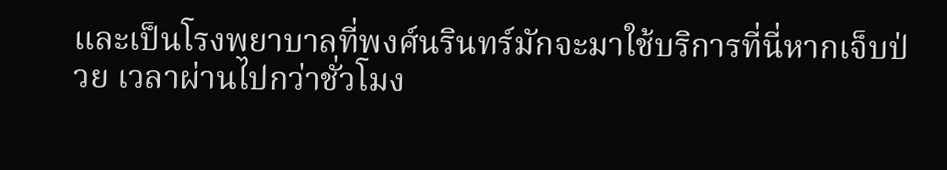และเป็นโรงพยาบาลที่พงศ์นรินทร์มักจะมาใช้บริการที่นี่หากเจ็บป่วย เวลาผ่านไปกว่าชั่วโมง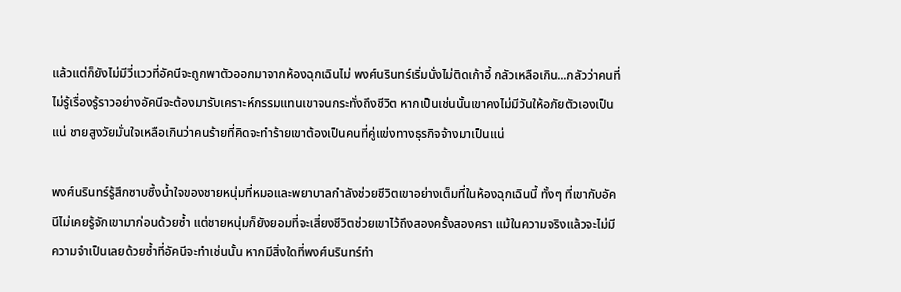แล้วแต่ก็ยังไม่มีวี่แววที่อัคนีจะถูกพาตัวออกมาจากห้องฉุกเฉินไม่ พงศ์นรินทร์เริ่มนั่งไม่ติดเก้าอี้ กลัวเหลือเกิน...กลัวว่าคนที่ไม่รู้เรื่องรู้ราวอย่างอัคนีจะต้องมารับเคราะห์กรรมแทนเขาจนกระทั่งถึงชีวิต หากเป็นเช่นนั้นเขาคงไม่มีวันให้อภัยตัวเองเป็นแน่ ชายสูงวัยมั่นใจเหลือเกินว่าคนร้ายที่คิดจะทำร้ายเขาต้องเป็นคนที่คู่แข่งทางธุรกิจจ้างมาเป็นแน่

พงศ์นรินทร์รู้สึกซาบซึ้งน้ำใจของชายหนุ่มที่หมอและพยาบาลกำลังช่วยชีวิตเขาอย่างเต็มที่ในห้องฉุกเฉินนี้ ทั้งๆ ที่เขากับอัคนีไม่เคยรู้จักเขามาก่อนด้วยซ้ำ แต่ชายหนุ่มก็ยังยอมที่จะเสี่ยงชีวิตช่วยเขาไว้ถึงสองครั้งสองครา แม้ในความจริงแล้วจะไม่มีความจำเป็นเลยด้วยซ้ำที่อัคนีจะทำเช่นนั้น หากมีสิ่งใดที่พงศ์นรินทร์ทำ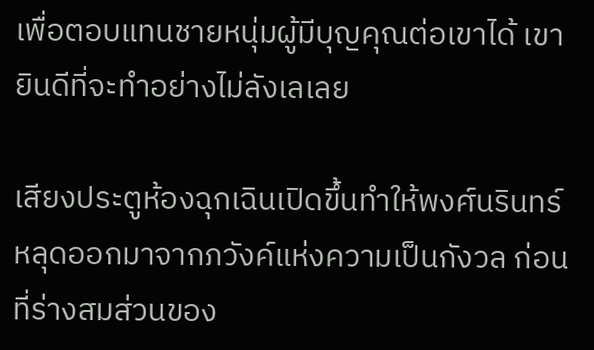เพื่อตอบแทนชายหนุ่มผู้มีบุญคุณต่อเขาได้ เขายินดีที่จะทำอย่างไม่ลังเลเลย

เสียงประตูห้องฉุกเฉินเปิดขึ้นทำให้พงศ์นรินทร์หลุดออกมาจากภวังค์แห่งความเป็นกังวล ก่อนที่ร่างสมส่วนของ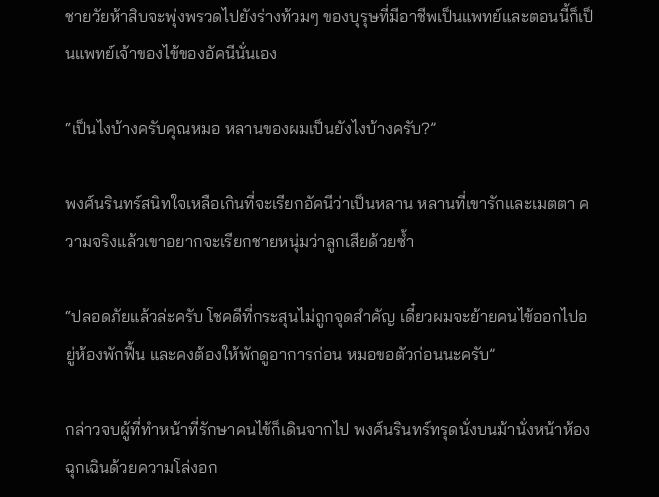ชายวัยห้าสิบจะพุ่งพรวดไปยังร่างท้วมๆ ของบุรุษที่มีอาชีพเป็นแพทย์และตอนนี้ก็เป็นแพทย์เจ้าของไข้ของอัคนีนั่นเอง

“เป็นไงบ้างครับคุณหมอ หลานของผมเป็นยังไงบ้างครับ?”

พงศ์นรินทร์สนิทใจเหลือเกินที่จะเรียกอัคนีว่าเป็นหลาน หลานที่เขารักและเมตตา ความจริงแล้วเขาอยากจะเรียกชายหนุ่มว่าลูกเสียด้วยซ้ำ

“ปลอดภัยแล้วล่ะครับ โชคดีที่กระสุนไม่ถูกจุดสำคัญ เดี๋ยวผมจะย้ายคนไข้ออกไปอยู่ห้องพักฟื้น และคงต้องให้พักดูอาการก่อน หมอขอตัวก่อนนะครับ”

กล่าวจบผู้ที่ทำหน้าที่รักษาคนไข้ก็เดินจากไป พงศ์นรินทร์ทรุดนั่งบนม้านั่งหน้าห้องฉุกเฉินด้วยความโล่งอก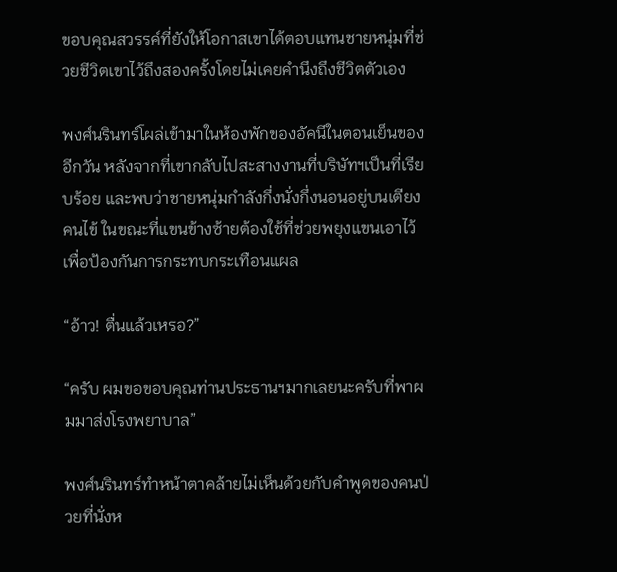ขอบคุณสวรรค์ที่ยังให้โอกาสเขาได้ตอบแทนชายหนุ่มที่ช่วยชีวิตเขาไว้ถึงสองครั้งโดยไม่เคยคำนึงถึงชีวิตตัวเอง

พงศ์นรินทร์โผล่เข้ามาในห้องพักของอัคนีในตอนเย็นของอีกวัน หลังจากที่เขากลับไปสะสางงานที่บริษัทฯเป็นที่เรียบร้อย และพบว่าชายหนุ่มกำลังกึ่งนั่งกึ่งนอนอยู่บนเตียงคนไข้ ในขณะที่แขนข้างซ้ายต้องใช้ที่ช่วยพยุงแขนเอาไว้เพื่อป้องกันการกระทบกระเทือนแผล

“อ้าว! ตื่นแล้วเหรอ?”

“ครับ ผมขอขอบคุณท่านประธานฯมากเลยนะครับที่พาผมมาส่งโรงพยาบาล”

พงศ์นรินทร์ทำหน้าตาคล้ายไม่เห็นด้วยกับคำพูดของคนป่วยที่นั่งห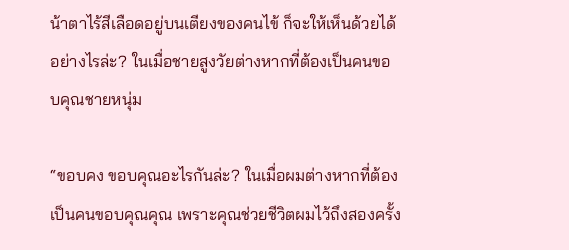น้าตาไร้สีเลือดอยู่บนเตียงของคนไข้ ก็จะให้เห็นด้วยได้อย่างไรล่ะ? ในเมื่อชายสูงวัยต่างหากที่ต้องเป็นคนขอบคุณชายหนุ่ม

“ขอบคง ขอบคุณอะไรกันล่ะ? ในเมื่อผมต่างหากที่ต้องเป็นคนขอบคุณคุณ เพราะคุณช่วยชีวิตผมไว้ถึงสองครั้ง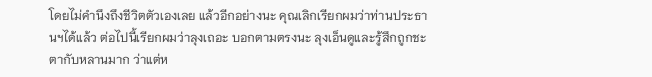โดยไม่คำนึงถึงชีวิตตัวเองเลย แล้วอีกอย่างนะ คุณเลิกเรียกผมว่าท่านประธานฯได้แล้ว ต่อไปนี้เรียกผมว่าลุงเถอะ บอกตามตรงนะ ลุงเอ็นดูและรู้สึกถูกชะตากับหลานมาก ว่าแต่ห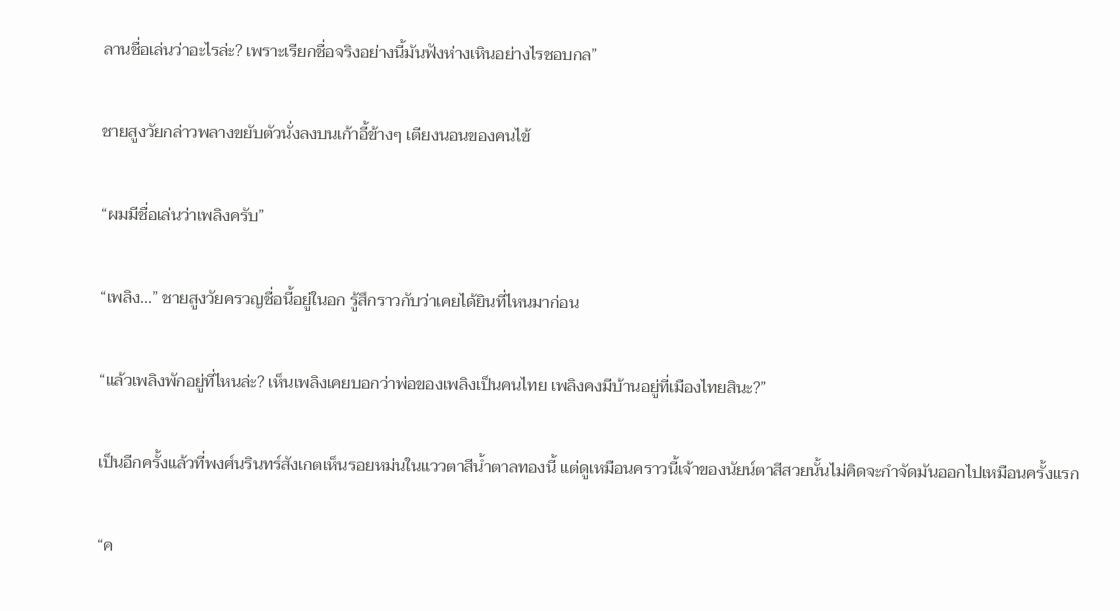ลานชื่อเล่นว่าอะไรล่ะ? เพราะเรียกชื่อจริงอย่างนี้มันฟังห่างเหินอย่างไรชอบกล”

ชายสูงวัยกล่าวพลางขยับตัวนั่งลงบนเก้าอี้ข้างๆ เตียงนอนของคนไข้

“ผมมีชื่อเล่นว่าเพลิงครับ”

“เพลิง...” ชายสูงวัยครวญชื่อนี้อยู่ในอก รู้สึกราวกับว่าเคยได้ยินที่ไหนมาก่อน

“แล้วเพลิงพักอยู่ที่ไหนล่ะ? เห็นเพลิงเคยบอกว่าพ่อของเพลิงเป็นคนไทย เพลิงคงมีบ้านอยู่ที่เมืองไทยสินะ?”

เป็นอีกครั้งแล้วที่พงศ์นรินทร์สังเกตเห็นรอยหม่นในแววตาสีน้ำตาลทองนี้ แต่ดูเหมือนคราวนี้เจ้าของนัยน์ตาสีสวยนั้นไม่คิดจะกำจัดมันออกไปเหมือนครั้งแรก

“ค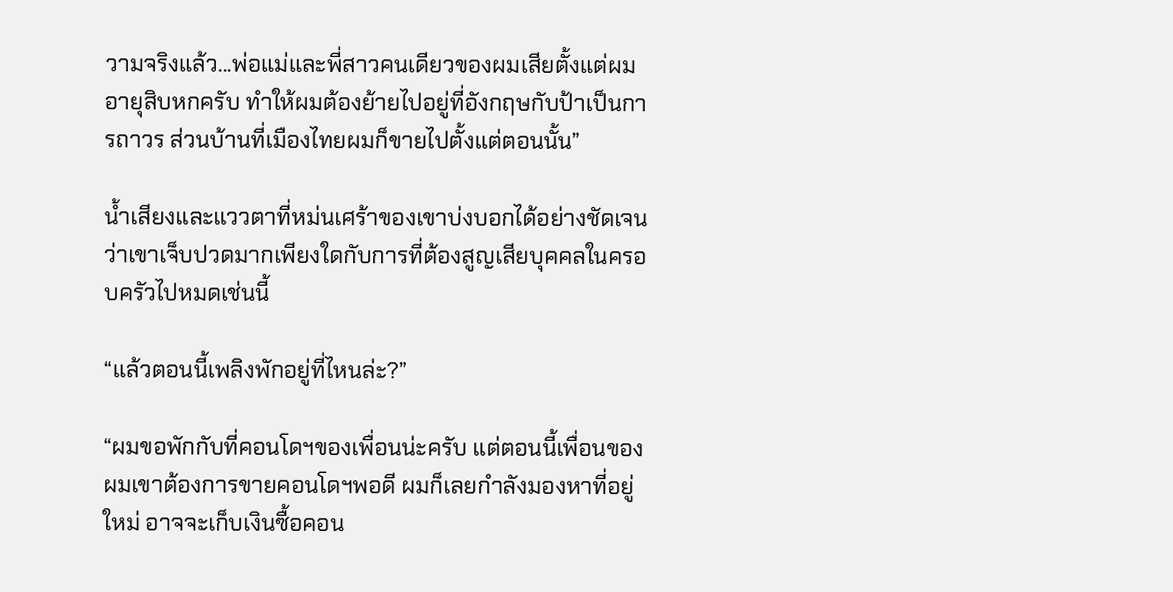วามจริงแล้ว...พ่อแม่และพี่สาวคนเดียวของผมเสียตั้งแต่ผมอายุสิบหกครับ ทำให้ผมต้องย้ายไปอยู่ที่อังกฤษกับป้าเป็นการถาวร ส่วนบ้านที่เมืองไทยผมก็ขายไปตั้งแต่ตอนนั้น”

น้ำเสียงและแววตาที่หม่นเศร้าของเขาบ่งบอกได้อย่างชัดเจนว่าเขาเจ็บปวดมากเพียงใดกับการที่ต้องสูญเสียบุคคลในครอบครัวไปหมดเช่นนี้

“แล้วตอนนี้เพลิงพักอยู่ที่ไหนล่ะ?”

“ผมขอพักกับที่คอนโดฯของเพื่อนน่ะครับ แต่ตอนนี้เพื่อนของผมเขาต้องการขายคอนโดฯพอดี ผมก็เลยกำลังมองหาที่อยู่ใหม่ อาจจะเก็บเงินซื้อคอน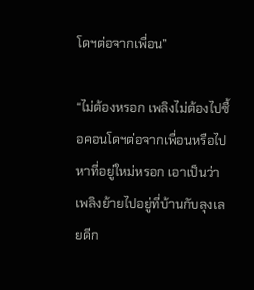โดฯต่อจากเพื่อน”

“ไม่ต้องหรอก เพลิงไม่ต้องไปซื้อคอนโดฯต่อจากเพื่อนหรือไปหาที่อยู่ใหม่หรอก เอาเป็นว่าเพลิงย้ายไปอยู่ที่บ้านกับลุงเลยดีก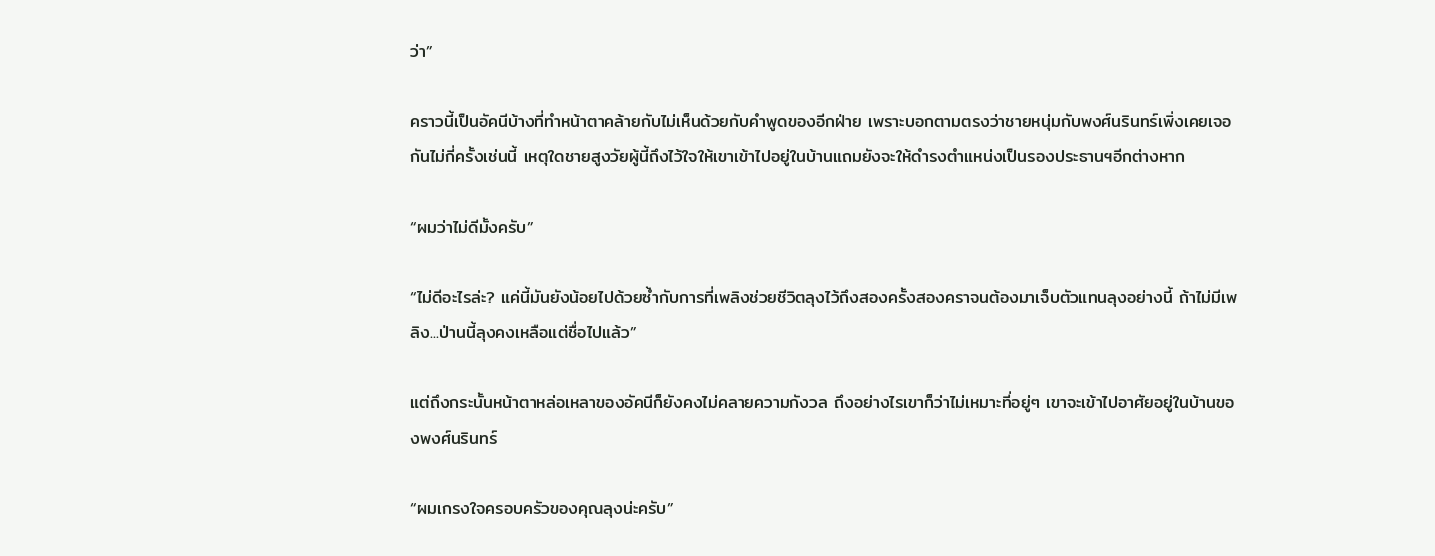ว่า”

คราวนี้เป็นอัคนีบ้างที่ทำหน้าตาคล้ายกับไม่เห็นด้วยกับคำพูดของอีกฝ่าย เพราะบอกตามตรงว่าชายหนุ่มกับพงศ์นรินทร์เพิ่งเคยเจอกันไม่กี่ครั้งเช่นนี้ เหตุใดชายสูงวัยผู้นี้ถึงไว้ใจให้เขาเข้าไปอยู่ในบ้านแถมยังจะให้ดำรงตำแหน่งเป็นรองประธานฯอีกต่างหาก

“ผมว่าไม่ดีมั้งครับ”

“ไม่ดีอะไรล่ะ? แค่นี้มันยังน้อยไปด้วยซ้ำกับการที่เพลิงช่วยชีวิตลุงไว้ถึงสองครั้งสองคราจนต้องมาเจ็บตัวแทนลุงอย่างนี้ ถ้าไม่มีเพลิง...ป่านนี้ลุงคงเหลือแต่ชื่อไปแล้ว”

แต่ถึงกระนั้นหน้าตาหล่อเหลาของอัคนีก็ยังคงไม่คลายความกังวล ถึงอย่างไรเขาก็ว่าไม่เหมาะที่อยู่ๆ เขาจะเข้าไปอาศัยอยู่ในบ้านของพงศ์นรินทร์

“ผมเกรงใจครอบครัวของคุณลุงน่ะครับ”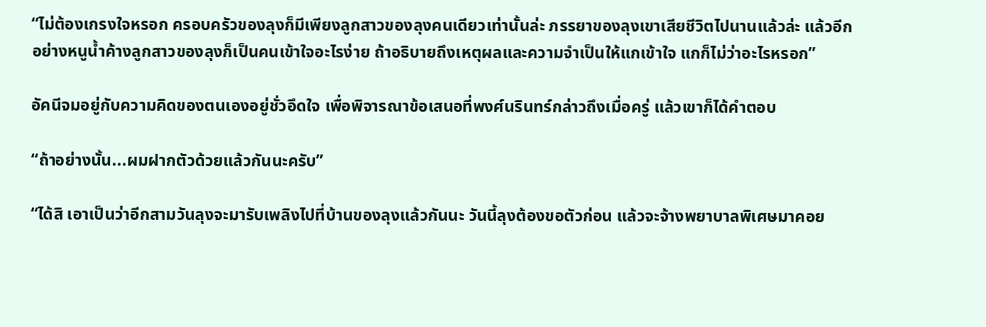“ไม่ต้องเกรงใจหรอก ครอบครัวของลุงก็มีเพียงลูกสาวของลุงคนเดียวเท่านั้นล่ะ ภรรยาของลุงเขาเสียชีวิตไปนานแล้วล่ะ แล้วอีกอย่างหนูน้ำค้างลูกสาวของลุงก็เป็นคนเข้าใจอะไรง่าย ถ้าอธิบายถึงเหตุผลและความจำเป็นให้แกเข้าใจ แกก็ไม่ว่าอะไรหรอก”

อัคนีจมอยู่กับความคิดของตนเองอยู่ชั่วอึดใจ เพื่อพิจารณาข้อเสนอที่พงศ์นรินทร์กล่าวถึงเมื่อครู่ แล้วเขาก็ได้คำตอบ

“ถ้าอย่างนั้น...ผมฝากตัวด้วยแล้วกันนะครับ”

“ได้สิ เอาเป็นว่าอีกสามวันลุงจะมารับเพลิงไปที่บ้านของลุงแล้วกันนะ วันนี้ลุงต้องขอตัวก่อน แล้วจะจ้างพยาบาลพิเศษมาคอย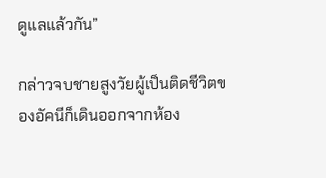ดูแลแล้วกัน”

กล่าวจบชายสูงวัยผู้เป็นติดชีวิตของอัคนีก็เดินออกจากห้อง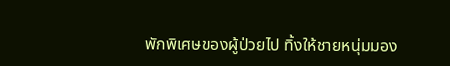พักพิเศษของผู้ป่วยไป ทิ้งให้ชายหนุ่มมอง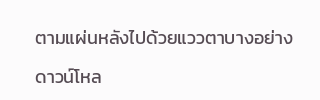ตามแผ่นหลังไปด้วยแววตาบางอย่าง

ดาวน์โหล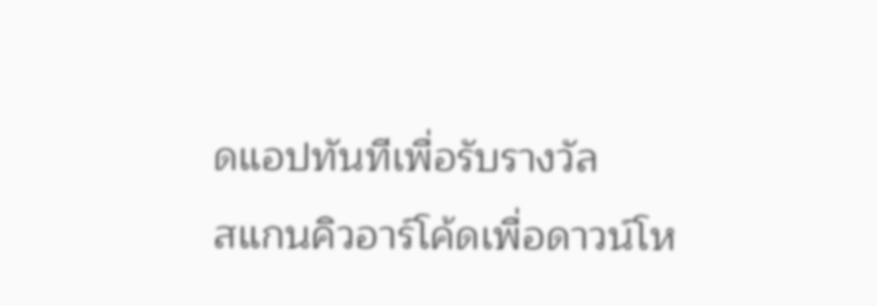ดแอปทันทีเพื่อรับรางวัล
สแกนคิวอาร์โค้ดเพื่อดาวน์โห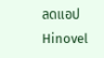ลดแอปHinovel